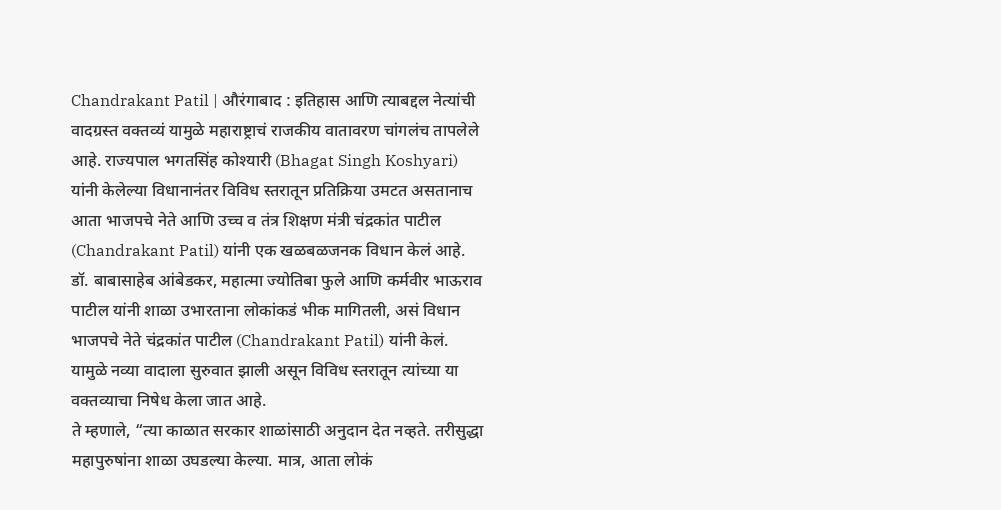Chandrakant Patil | औरंगाबाद : इतिहास आणि त्याबद्दल नेत्यांची वादग्रस्त वक्तव्यं यामुळे महाराष्ट्राचं राजकीय वातावरण चांगलंच तापलेले आहे. राज्यपाल भगतसिंह कोश्यारी (Bhagat Singh Koshyari) यांनी केलेल्या विधानानंतर विविध स्तरातून प्रतिक्रिया उमटत असतानाच आता भाजपचे नेते आणि उच्च व तंत्र शिक्षण मंत्री चंद्रकांत पाटील (Chandrakant Patil) यांनी एक खळबळजनक विधान केलं आहे.
डॉ. बाबासाहेब आंबेडकर, महात्मा ज्योतिबा फुले आणि कर्मवीर भाऊराव पाटील यांनी शाळा उभारताना लोकांकडं भीक मागितली, असं विधान भाजपचे नेते चंद्रकांत पाटील (Chandrakant Patil) यांनी केलं. यामुळे नव्या वादाला सुरुवात झाली असून विविध स्तरातून त्यांच्या या वक्तव्याचा निषेध केला जात आहे.
ते म्हणाले, “त्या काळात सरकार शाळांसाठी अनुदान देत नव्हते. तरीसुद्धा महापुरुषांना शाळा उघडल्या केल्या. मात्र, आता लोकं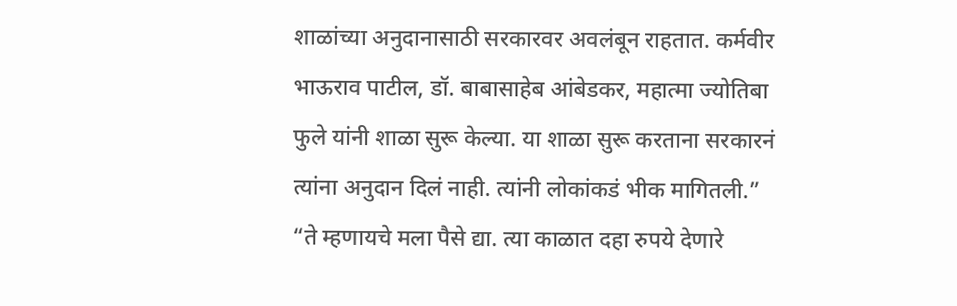शाळांच्या अनुदानासाठी सरकारवर अवलंबून राहतात. कर्मवीर भाऊराव पाटील, डॉ. बाबासाहेब आंबेडकर, महात्मा ज्योतिबा फुले यांनी शाळा सुरू केल्या. या शाळा सुरू करताना सरकारनं त्यांना अनुदान दिलं नाही. त्यांनी लोकांकडं भीक मागितली.”
“ते म्हणायचे मला पैसे द्या. त्या काळात दहा रुपये देणारे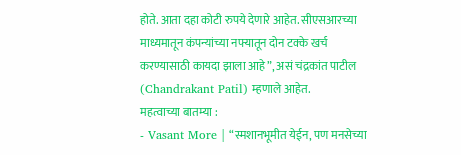होते. आता दहा कोटी रुपये देणारे आहेत. सीएसआरच्या माध्यमातून कंपन्यांच्या नफ्यातून दोन टक्के खर्च करण्यासाठी कायदा झाला आहे”, असं चंद्रकांत पाटील (Chandrakant Patil) म्हणाले आहेत.
महत्वाच्या बातम्या :
- Vasant More | “स्मशानभूमीत येईन, पण मनसेच्या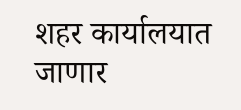शहर कार्यालयात जाणार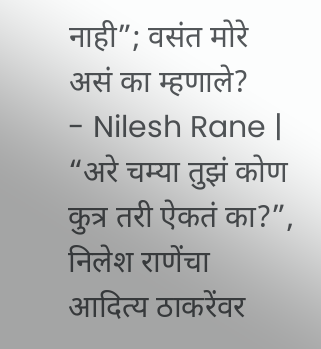नाही”; वसंत मोरे असं का म्हणाले?
- Nilesh Rane | “अरे चम्या तुझं कोण कुत्र तरी ऐकतं का?”, निलेश राणेंचा आदित्य ठाकरेंवर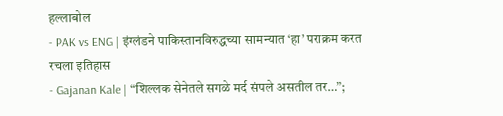हल्लाबोल
- PAK vs ENG | इंग्लंडने पाकिस्तानविरुद्धच्या सामन्यात ‘हा’ पराक्रम करत रचला इतिहास
- Gajanan Kale | “शिल्लक सेनेतले सगळे मर्द संपले असतील तर…”;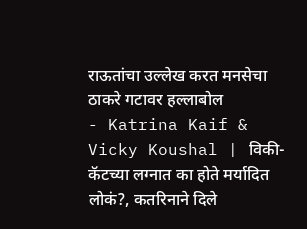राऊतांचा उल्लेख करत मनसेचा ठाकरे गटावर हल्लाबोल
- Katrina Kaif & Vicky Koushal | विकी-कॅटच्या लग्नात का होते मर्यादित लोकं?, कतरिनाने दिले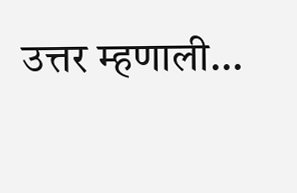उत्तर म्हणाली…